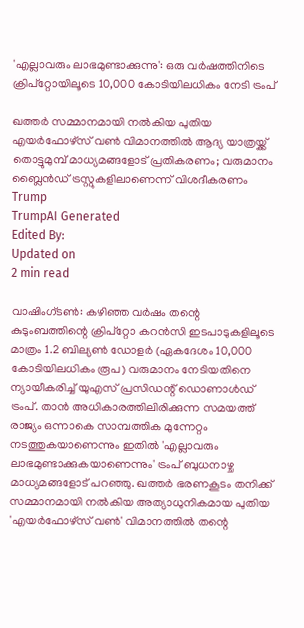'എല്ലാവരും ലാഭമുണ്ടാക്കുന്നു': ഒരു വർഷത്തിനിടെ ക്രിപ്റ്റോയിലൂടെ 10,000 കോടിയിലധികം നേടി ട്രംപ്

ഖത്തർ സമ്മാനമായി നൽകിയ പുതിയ എയർഫോഴ്സ് വൺ വിമാനത്തിൽ ആദ്യ യാത്രയ്ക്ക് തൊട്ടുമുമ്പ് മാധ്യമങ്ങളോട് പ്രതികരണം; വരുമാനം ബ്ലൈൻഡ് ട്രസ്റ്റുകളിലാണെന്ന് വിശദീകരണം
Trump
TrumpAI Generated
Edited By:
Updated on
2 min read

വാഷിംഗ്ടൺ: കഴിഞ്ഞ വർഷം തന്റെ കുടുംബത്തിന്റെ ക്രിപ്റ്റോ കറൻസി ഇടപാടുകളിലൂടെ മാത്രം 1.2 ബില്യൺ ഡോളർ (ഏകദേശം 10,000 കോടിയിലധികം രൂപ) വരുമാനം നേടിയതിനെ ന്യായീകരിച്ച് യുഎസ് പ്രസിഡന്റ് ഡൊണാൾഡ് ട്രംപ്. താൻ അധികാരത്തിലിരിക്കുന്ന സമയത്ത് രാജ്യം ഒന്നാകെ സാമ്പത്തിക മുന്നേറ്റം നടത്തുകയാണെന്നും ഇതിൽ 'എല്ലാവരും ലാഭമുണ്ടാക്കുകയാണെന്നും' ട്രംപ് ബുധനാഴ്ച മാധ്യമങ്ങളോട് പറഞ്ഞു. ഖത്തർ ഭരണകൂടം തനിക്ക് സമ്മാനമായി നൽകിയ അത്യാധുനികമായ പുതിയ 'എയർഫോഴ്‌സ് വൺ' വിമാനത്തിൽ തന്റെ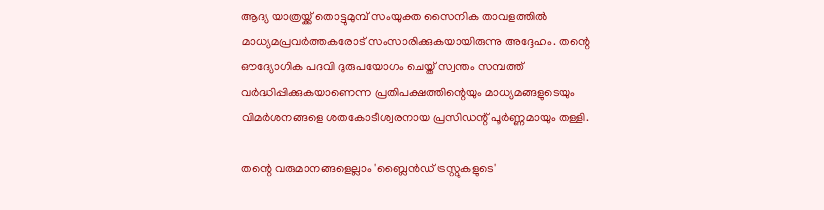ആദ്യ യാത്രയ്ക്ക് തൊട്ടുമുമ്പ് സംയുക്ത സൈനിക താവളത്തിൽ മാധ്യമപ്രവർത്തകരോട് സംസാരിക്കുകയായിരുന്നു അദ്ദേഹം. തന്റെ ഔദ്യോഗിക പദവി ദുരുപയോഗം ചെയ്ത് സ്വന്തം സമ്പത്ത് വർദ്ധിപ്പിക്കുകയാണെന്ന പ്രതിപക്ഷത്തിന്റെയും മാധ്യമങ്ങളുടെയും വിമർശനങ്ങളെ ശതകോടീശ്വരനായ പ്രസിഡന്റ് പൂർണ്ണമായും തള്ളി.

തന്റെ വരുമാനങ്ങളെല്ലാം 'ബ്ലൈൻഡ് ട്രസ്റ്റുകളുടെ'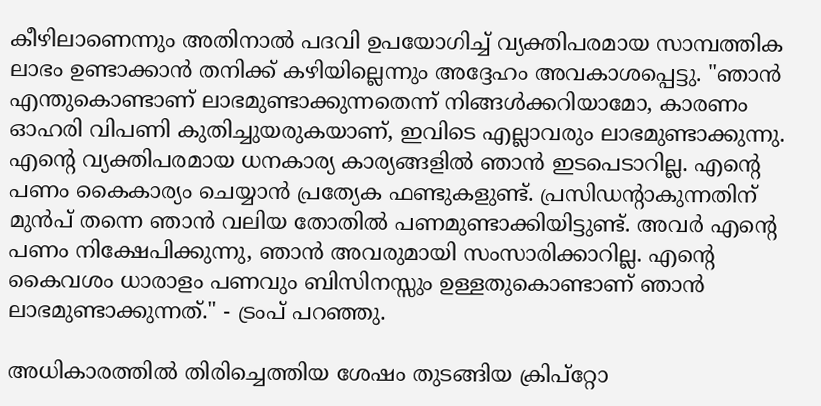കീഴിലാണെന്നും അതിനാൽ പദവി ഉപയോഗിച്ച് വ്യക്തിപരമായ സാമ്പത്തിക ലാഭം ഉണ്ടാക്കാൻ തനിക്ക് കഴിയില്ലെന്നും അദ്ദേഹം അവകാശപ്പെട്ടു. "ഞാൻ എന്തുകൊണ്ടാണ് ലാഭമുണ്ടാക്കുന്നതെന്ന് നിങ്ങൾക്കറിയാമോ, കാരണം ഓഹരി വിപണി കുതിച്ചുയരുകയാണ്, ഇവിടെ എല്ലാവരും ലാഭമുണ്ടാക്കുന്നു. എന്റെ വ്യക്തിപരമായ ധനകാര്യ കാര്യങ്ങളിൽ ഞാൻ ഇടപെടാറില്ല. എന്റെ പണം കൈകാര്യം ചെയ്യാൻ പ്രത്യേക ഫണ്ടുകളുണ്ട്. പ്രസിഡന്റാകുന്നതിന് മുൻപ് തന്നെ ഞാൻ വലിയ തോതിൽ പണമുണ്ടാക്കിയിട്ടുണ്ട്. അവർ എന്റെ പണം നിക്ഷേപിക്കുന്നു, ഞാൻ അവരുമായി സംസാരിക്കാറില്ല. എന്റെ കൈവശം ധാരാളം പണവും ബിസിനസ്സും ഉള്ളതുകൊണ്ടാണ് ഞാൻ ലാഭമുണ്ടാക്കുന്നത്." - ട്രംപ് പറഞ്ഞു.

അധികാരത്തിൽ തിരിച്ചെത്തിയ ശേഷം തുടങ്ങിയ ക്രിപ്റ്റോ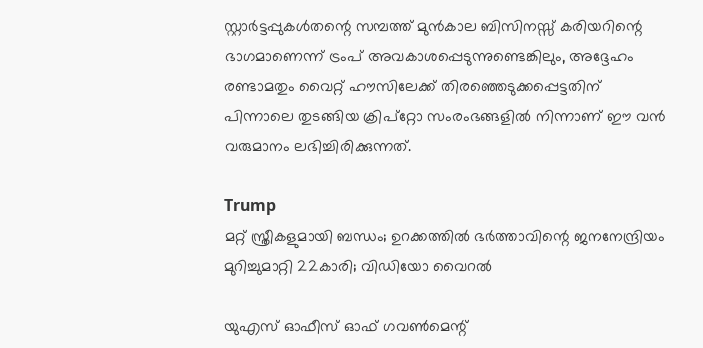സ്റ്റാർട്ടപ്പുകൾതന്റെ സമ്പത്ത് മുൻകാല ബിസിനസ്സ് കരിയറിന്റെ ഭാഗമാണെന്ന് ട്രംപ് അവകാശപ്പെടുന്നുണ്ടെങ്കിലും, അദ്ദേഹം രണ്ടാമതും വൈറ്റ് ഹൗസിലേക്ക് തിരഞ്ഞെടുക്കപ്പെട്ടതിന് പിന്നാലെ തുടങ്ങിയ ക്രിപ്റ്റോ സംരംഭങ്ങളിൽ നിന്നാണ് ഈ വൻ വരുമാനം ലഭിച്ചിരിക്കുന്നത്.

Trump
മറ്റ് സ്ത്രീകളുമായി ബന്ധം; ഉറക്കത്തില്‍ ഭര്‍ത്താവിന്റെ ജനനേന്ദ്രിയം മുറിച്ചുമാറ്റി 22കാരി; വിഡിയോ വൈറല്‍

യുഎസ് ഓഫീസ് ഓഫ് ഗവൺമെന്റ്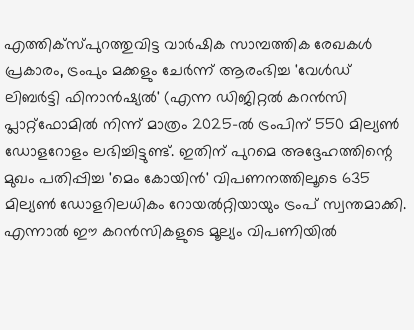എത്തിക്‌സ്പുറത്തുവിട്ട വാർഷിക സാമ്പത്തിക രേഖകൾ പ്രകാരം, ട്രംപും മക്കളും ചേർന്ന് ആരംഭിച്ച 'വേൾഡ് ലിബർട്ടി ഫിനാൻഷ്യൽ' (എന്ന ഡിജിറ്റൽ കറൻസി പ്ലാറ്റ്‌ഫോമിൽ നിന്ന് മാത്രം 2025-ൽ ട്രംപിന് 550 മില്യൺ ഡോളറോളം ലഭിച്ചിട്ടുണ്ട്. ഇതിന് പുറമെ അദ്ദേഹത്തിന്റെ മുഖം പതിപ്പിച്ച 'മെം കോയിൻ' വിപണനത്തിലൂടെ 635 മില്യൺ ഡോളറിലധികം റോയൽറ്റിയായും ട്രംപ് സ്വന്തമാക്കി. എന്നാൽ ഈ കറൻസികളുടെ മൂല്യം വിപണിയിൽ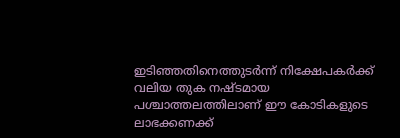ഇടിഞ്ഞതിനെത്തുടർന്ന് നിക്ഷേപകർക്ക് വലിയ തുക നഷ്ടമായ പശ്ചാത്തലത്തിലാണ് ഈ കോടികളുടെ ലാഭക്കണക്ക്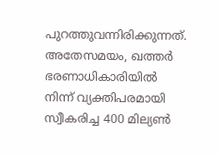പുറത്തുവന്നിരിക്കുന്നത്. അതേസമയം, ഖത്തർ ഭരണാധികാരിയിൽ നിന്ന് വ്യക്തിപരമായി സ്വീകരിച്ച 400 മില്യൺ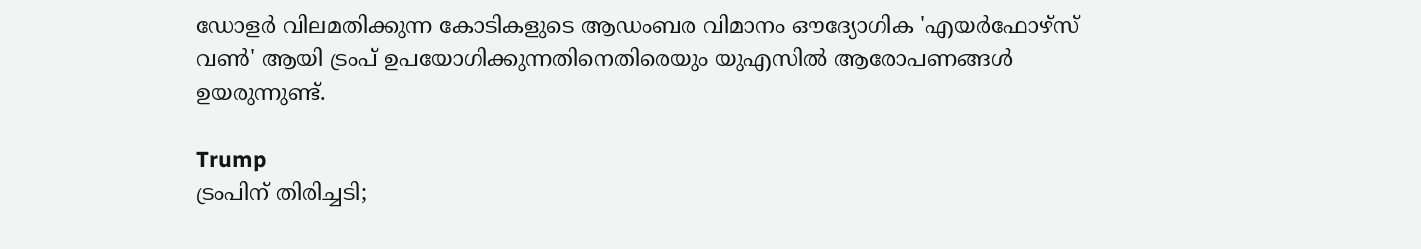ഡോളർ വിലമതിക്കുന്ന കോടികളുടെ ആഡംബര വിമാനം ഔദ്യോഗിക 'എയർഫോഴ്സ് വൺ' ആയി ട്രംപ് ഉപയോഗിക്കുന്നതിനെതിരെയും യുഎസിൽ ആരോപണങ്ങൾ ഉയരുന്നുണ്ട്.

Trump
ട്രംപിന് തിരിച്ചടി;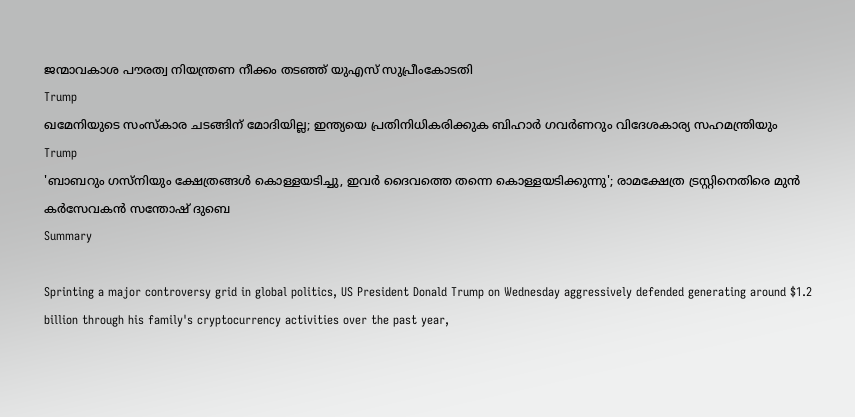ജന്മാവകാശ പൗരത്വ നിയന്ത്രണ നീക്കം തടഞ്ഞ് യുഎസ്‌ സുപ്രീംകോടതി
Trump
ഖമേനിയുടെ സംസ്‌കാര ചടങ്ങിന് മോദിയില്ല; ഇന്ത്യയെ പ്രതിനിധികരിക്കുക ബിഹാര്‍ ഗവര്‍ണറും വിദേശകാര്യ സഹമന്ത്രിയും
Trump
'ബാബറും ഗസ്‌നിയും ക്ഷേത്രങ്ങൾ കൊള്ളയടിച്ചു, ഇവർ ദൈവത്തെ തന്നെ കൊള്ളയടിക്കുന്നു'; രാമക്ഷേത്ര ട്രസ്റ്റിനെതിരെ മുൻ കർസേവകൻ സന്തോഷ് ദുബെ
Summary

Sprinting a major controversy grid in global politics, US President Donald Trump on Wednesday aggressively defended generating around $1.2 billion through his family's cryptocurrency activities over the past year,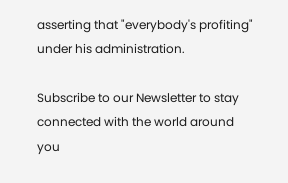asserting that "everybody's profiting" under his administration.

Subscribe to our Newsletter to stay connected with the world around you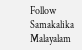Follow Samakalika Malayalam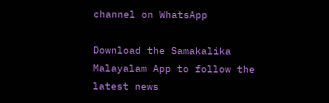channel on WhatsApp

Download the Samakalika Malayalam App to follow the latest news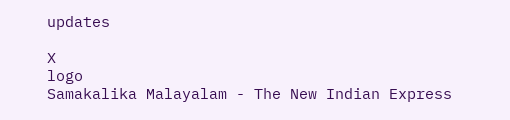updates

X
logo
Samakalika Malayalam - The New Indian Express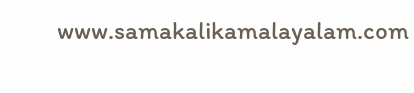www.samakalikamalayalam.com